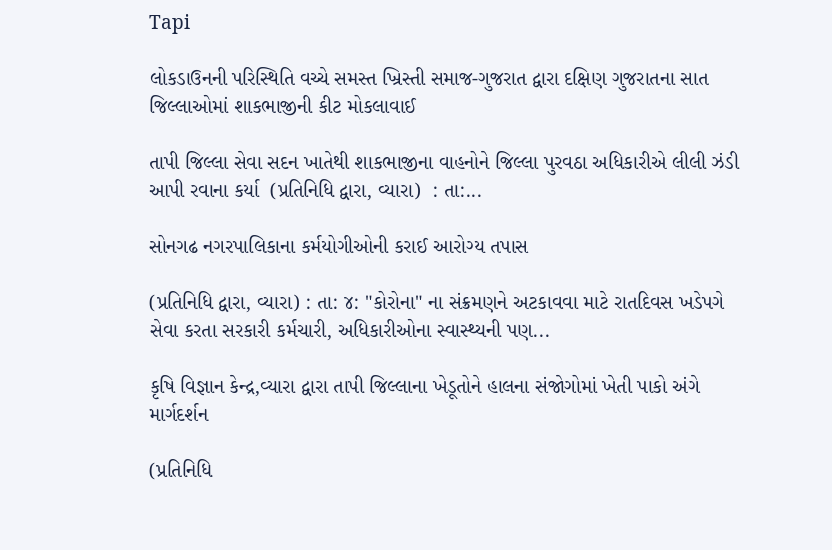Tapi

લોકડાઉનની પરિસ્થિતિ વચ્ચે સમસ્ત ખ્રિસ્તી સમાજ-ગુજરાત દ્વારા દક્ષિણ ગુજરાતના સાત જિલ્લાઓમાં શાકભાજીની કીટ મોકલાવાઈ

તાપી જિલ્લા સેવા સદન ખાતેથી શાકભાજીના વાહનોને જિલ્લા પુરવઠા અધિકારીએ લીલી ઝંડી આપી રવાના કર્યા  (પ્રતિનિધિ દ્વારા, વ્યારા)  : તા:...

સોનગઢ નગરપાલિકાના કર્મયોગીઓની કરાઈ આરોગ્ય તપાસ

(પ્રતિનિધિ દ્વારા, વ્યારા) : તા: ૪: "કોરોના" ના સંક્રમણને અટકાવવા માટે રાતદિવસ ખડેપગે સેવા કરતા સરકારી કર્મચારી, અધિકારીઓના સ્વાસ્થ્યની પણ...

કૃષિ વિજ્ઞાન કેન્દ્ર,વ્યારા દ્વારા તાપી જિલ્લાના ખેડૂતોને હાલના સંજોગોમાં ખેતી પાકો અંગે માર્ગદર્શન

(પ્રતિનિધિ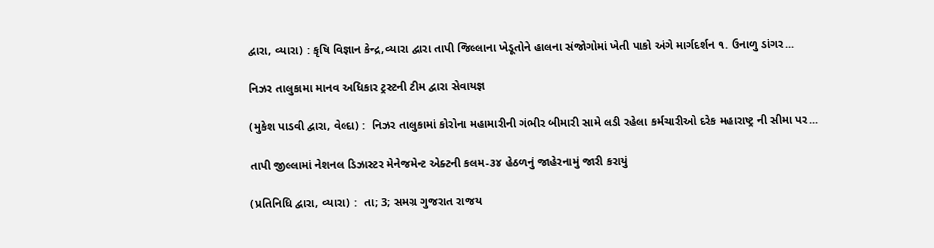દ્વારા, વ્યારા) : કૃષિ વિજ્ઞાન કેન્દ્ર,વ્યારા દ્વારા તાપી જિલ્લાના ખેડૂતોને હાલના સંજોગોમાં ખેતી પાકો અંગે માર્ગદર્શન ૧. ઉનાળુ ડાંગર...

નિઝર તાલુકામા માનવ અધિકાર ટ્રસ્ટની ટીમ દ્વારા સેવાયજ્ઞ

(મુકેશ પાડવી દ્વારા, વેલ્દા) :  નિઝર તાલુકામાં કોરોના મહામારીની ગંભીર બીમારી સામે લડી રહેલા કર્મચારીઓ દરેક મહારાષ્ટ્ર ની સીમા પર...

તાપી જીલ્લામાં નેશનલ ડિઝાસ્ટર મેનેજમેન્ટ એક્ટની કલમ-૩૪ હેઠળનું જાહેરનામું જારી કરાયું

(પ્રતિનિધિ દ્વારા, વ્યારા) :  તા; 3; સમગ્ર ગુજરાત રાજય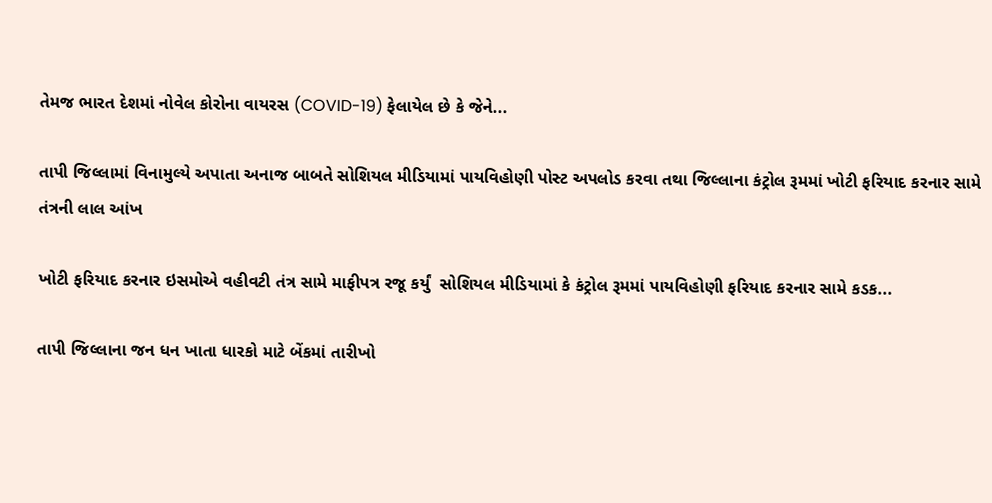તેમજ ભારત દેશમાં નોવેલ કોરોના વાયરસ (COVID-19) ફેલાયેલ છે કે જેને...

તાપી જિલ્લામાં વિનામુલ્યે અપાતા અનાજ બાબતે સોશિયલ મીડિયામાં પાયવિહોણી પોસ્ટ અપલોડ કરવા તથા જિલ્લાના કંટ્રોલ રૂમમાં ખોટી ફરિયાદ કરનાર સામે તંત્રની લાલ આંખ

ખોટી ફરિયાદ કરનાર ઇસમોએ વહીવટી તંત્ર સામે માફીપત્ર રજૂ કર્યું  સોશિયલ મીડિયામાં કે કંટ્રોલ રૂમમાં પાયવિહોણી ફરિયાદ કરનાર સામે કડક...

તાપી જિલ્લાના જન ધન ખાતા ધારકો માટે બેંકમાં તારીખો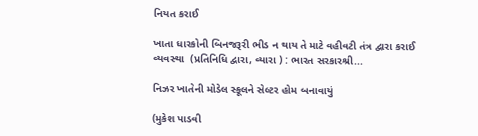નિયત કરાઈ

ખાતા ધારકોની બિનજરૂરી ભીડ ન થાય તે માટે વહીવટી તંત્ર દ્વારા કરાઈ વ્યવસ્થા  (પ્રતિનિધિ દ્વારા, વ્યારા ) : ભારત સરકારશ્રી...

નિઝર ખાતેની મોડેલ સ્કૂલને સેલ્ટર હોમ બનાવાયું

(મુકેશ પાડવી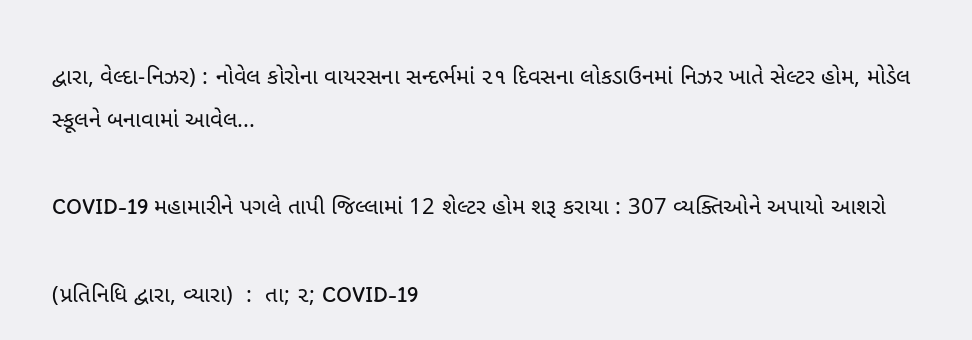દ્વારા, વેલ્દા-નિઝર) : નોવેલ કોરોના વાયરસના સન્દર્ભમાં ૨૧ દિવસના લોકડાઉનમાં નિઝર ખાતે સેલ્ટર હોમ, મોડેલ સ્કૂલને બનાવામાં આવેલ...

COVID-19 મહામારીને પગલે તાપી જિલ્લામાં 12 શેલ્ટર હોમ શરૂ કરાયા : 307 વ્યક્તિઓને અપાયો આશરો

(પ્રતિનિધિ દ્વારા, વ્યારા)  :  તા; ૨; COVID-19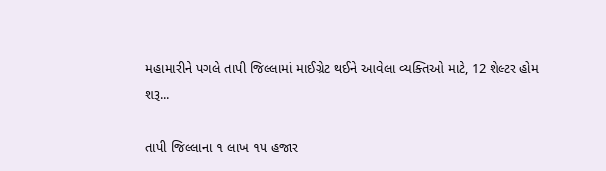મહામારીને પગલે તાપી જિલ્લામાં માઈગ્રેટ થઈને આવેલા વ્યક્તિઓ માટે, 12 શેલ્ટર હોમ શરૂ...

તાપી જિલ્લાના ૧ લાખ ૧૫ હજાર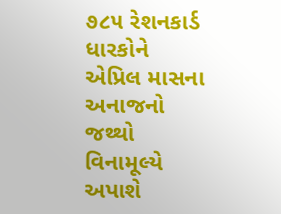૭૮૫ રેશનકાર્ડ ધારકોને એપ્રિલ માસના અનાજનો જથ્થો વિનામૂલ્યે અપાશે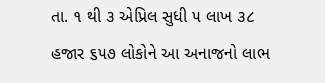તા. ૧ થી ૩ એપ્રિલ સુધી ૫ લાખ ૩૮ હજાર ૬૫૭ લોકોને આ અનાજનો લાભ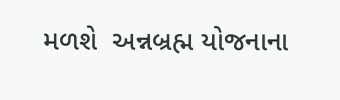મળશે  અન્નબ્રહ્મ યોજનાના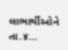લાભાર્થીઓને તા.૪...